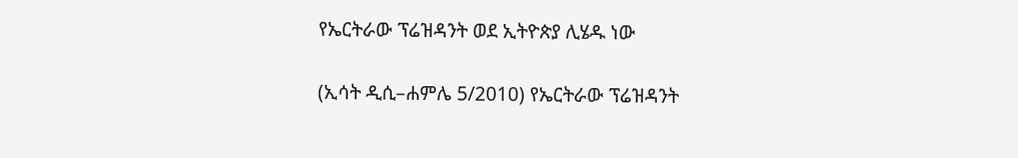የኤርትራው ፕሬዝዳንት ወደ ኢትዮጵያ ሊሄዱ ነው

(ኢሳት ዲሲ–ሐምሌ 5/2010) የኤርትራው ፕሬዝዳንት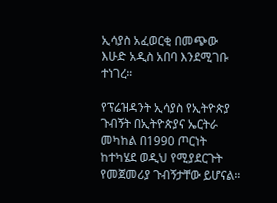ኢሳያስ አፈወርቂ በመጭው እሁድ አዲስ አበባ እንደሚገቡ ተነገረ።

የፕሬዝዳንት ኢሳያስ የኢትዮጵያ ጉብኝት በኢትዮጵያና ኤርትራ መካከል በ1990 ጦርነት ከተካሄደ ወዲህ የሚያደርጉት የመጀመሪያ ጉብኝታቸው ይሆናል።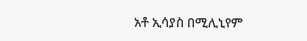አቶ ኢሳያስ በሚሊኒየም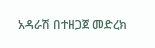አዳራሽ በተዘጋጀ መድረክ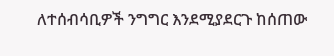ለተሰብሳቢዎች ንግግር እንደሚያደርጉ ከሰጠው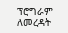ፕሮግራም ለመረዳት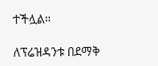ተችሏል።

ለፕሬዝዳንቱ በደማቅ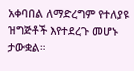አቀባበል ለማድረግም የተለያዩ ዝግጅቶች እየተደረጉ መሆኑ ታውቋል።